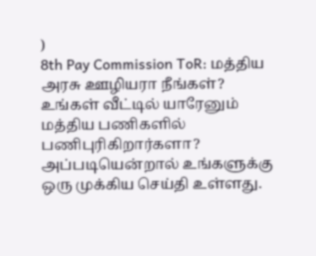)
8th Pay Commission ToR: மத்திய அரசு ஊழியரா நீங்கள்? உங்கள் வீட்டில் யாரேனும் மத்திய பணிகளில் பணிபுரிகிறார்களா? அப்படியென்றால் உங்களுக்கு ஒரு முக்கிய செய்தி உள்ளது.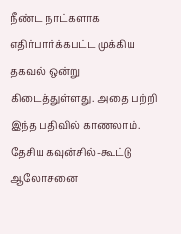நீண்ட நாட்களாக எதிர்பார்க்கபட்ட முக்கிய தகவல் ஒன்று கிடைத்துள்ளது. அதை பற்றி இந்த பதிவில் காணலாம்.
தேசிய கவுன்சில்-கூட்டு ஆலோசனை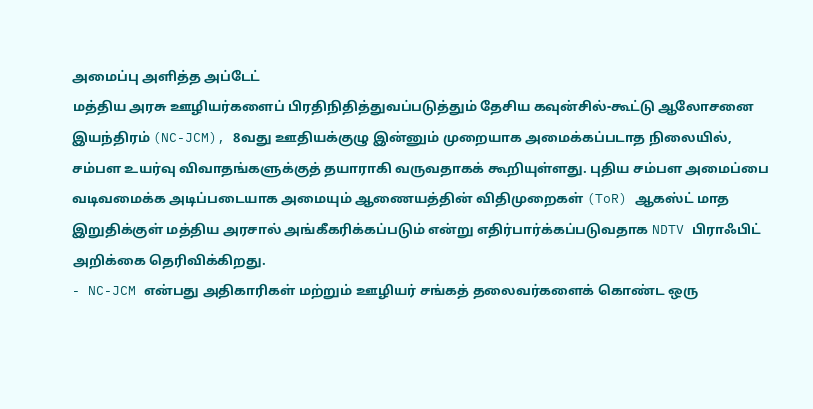அமைப்பு அளித்த அப்டேட்
மத்திய அரசு ஊழியர்களைப் பிரதிநிதித்துவப்படுத்தும் தேசிய கவுன்சில்-கூட்டு ஆலோசனை இயந்திரம் (NC-JCM), 8வது ஊதியக்குழு இன்னும் முறையாக அமைக்கப்படாத நிலையில், சம்பள உயர்வு விவாதங்களுக்குத் தயாராகி வருவதாகக் கூறியுள்ளது. புதிய சம்பள அமைப்பை வடிவமைக்க அடிப்படையாக அமையும் ஆணையத்தின் விதிமுறைகள் (ToR) ஆகஸ்ட் மாத இறுதிக்குள் மத்திய அரசால் அங்கீகரிக்கப்படும் என்று எதிர்பார்க்கப்படுவதாக NDTV பிராஃபிட் அறிக்கை தெரிவிக்கிறது.
- NC-JCM என்பது அதிகாரிகள் மற்றும் ஊழியர் சங்கத் தலைவர்களைக் கொண்ட ஒரு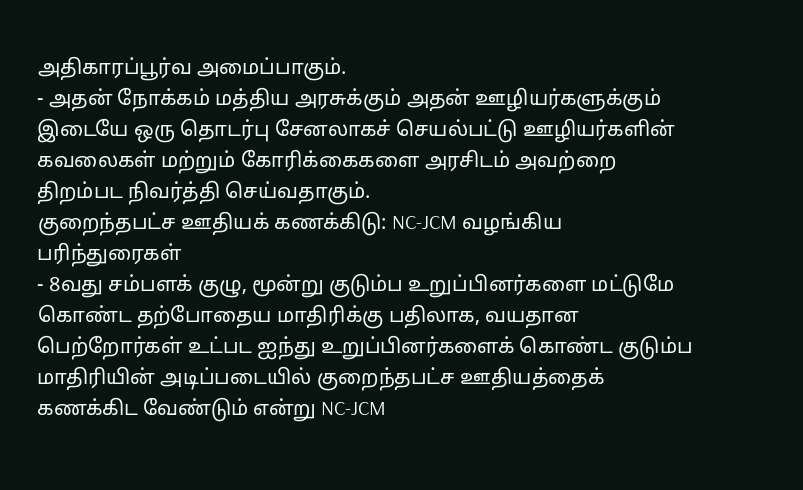அதிகாரப்பூர்வ அமைப்பாகும்.
- அதன் நோக்கம் மத்திய அரசுக்கும் அதன் ஊழியர்களுக்கும் இடையே ஒரு தொடர்பு சேனலாகச் செயல்பட்டு ஊழியர்களின் கவலைகள் மற்றும் கோரிக்கைகளை அரசிடம் அவற்றை திறம்பட நிவர்த்தி செய்வதாகும்.
குறைந்தபட்ச ஊதியக் கணக்கிடு: NC-JCM வழங்கிய பரிந்துரைகள்
- 8வது சம்பளக் குழு, மூன்று குடும்ப உறுப்பினர்களை மட்டுமே கொண்ட தற்போதைய மாதிரிக்கு பதிலாக, வயதான பெற்றோர்கள் உட்பட ஐந்து உறுப்பினர்களைக் கொண்ட குடும்ப மாதிரியின் அடிப்படையில் குறைந்தபட்ச ஊதியத்தைக் கணக்கிட வேண்டும் என்று NC-JCM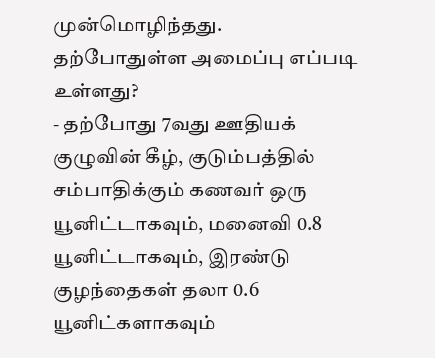முன்மொழிந்தது.
தற்போதுள்ள அமைப்பு எப்படி உள்ளது?
- தற்போது 7வது ஊதியக் குழுவின் கீழ், குடும்பத்தில் சம்பாதிக்கும் கணவர் ஒரு யூனிட்டாகவும், மனைவி 0.8 யூனிட்டாகவும், இரண்டு குழந்தைகள் தலா 0.6 யூனிட்களாகவும்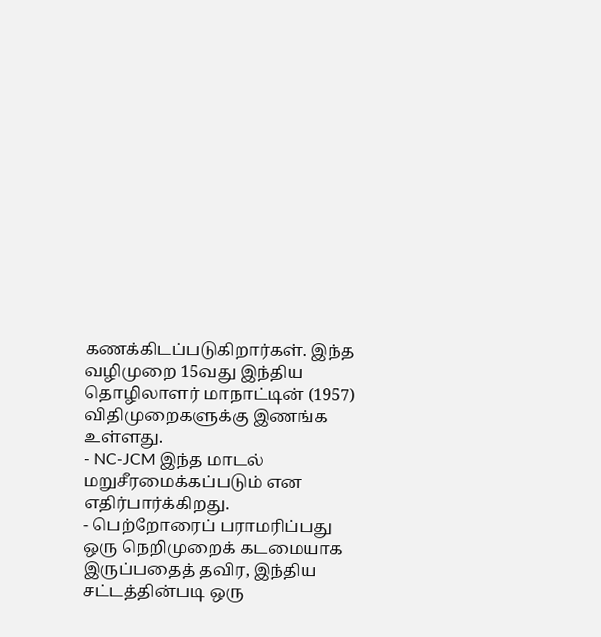கணக்கிடப்படுகிறார்கள். இந்த வழிமுறை 15வது இந்திய தொழிலாளர் மாநாட்டின் (1957) விதிமுறைகளுக்கு இணங்க உள்ளது.
- NC-JCM இந்த மாடல் மறுசீரமைக்கப்படும் என எதிர்பார்க்கிறது.
- பெற்றோரைப் பராமரிப்பது ஒரு நெறிமுறைக் கடமையாக இருப்பதைத் தவிர, இந்திய சட்டத்தின்படி ஒரு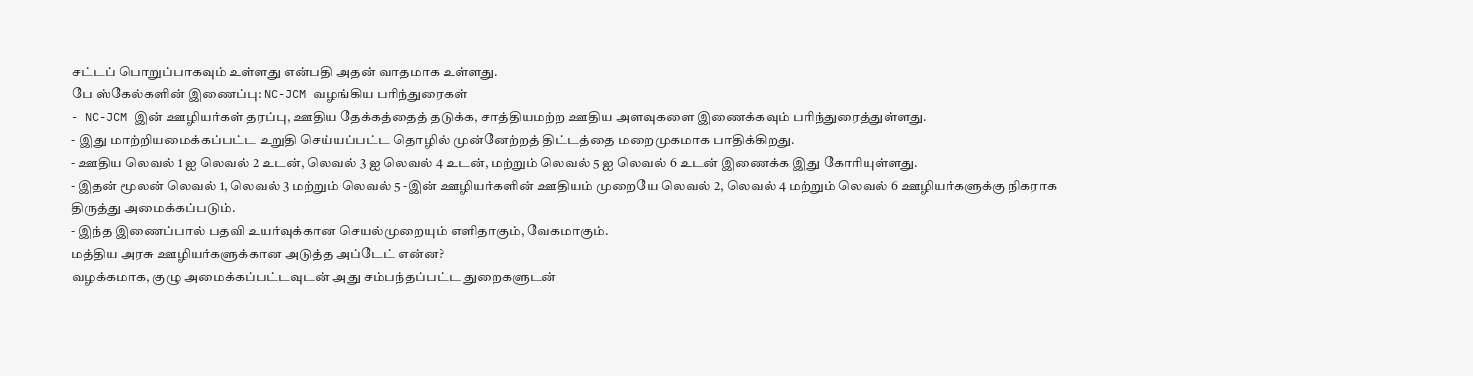சட்டப் பொறுப்பாகவும் உள்ளது என்பதி அதன் வாதமாக உள்ளது.
பே ஸ்கேல்களின் இணைப்பு: NC-JCM வழங்கிய பரிந்துரைகள்
- NC-JCM இன் ஊழியர்கள் தரப்பு, ஊதிய தேக்கத்தைத் தடுக்க, சாத்தியமற்ற ஊதிய அளவுகளை இணைக்கவும் பரிந்துரைத்துள்ளது.
- இது மாற்றியமைக்கப்பட்ட உறுதி செய்யப்பட்ட தொழில் முன்னேற்றத் திட்டத்தை மறைமுகமாக பாதிக்கிறது.
- ஊதிய லெவல் 1 ஐ லெவல் 2 உடன், லெவல் 3 ஐ லெவல் 4 உடன், மற்றும் லெவல் 5 ஐ லெவல் 6 உடன் இணைக்க இது கோரியுள்ளது.
- இதன் மூலன் லெவல் 1, லெவல் 3 மற்றும் லெவல் 5 -இன் ஊழியர்களின் ஊதியம் முறையே லெவல் 2, லெவல் 4 மற்றும் லெவல் 6 ஊழியர்களுக்கு நிகராக திருத்து அமைக்கப்படும்.
- இந்த இணைப்பால் பதவி உயர்வுக்கான செயல்முறையும் எளிதாகும், வேகமாகும்.
மத்திய அரசு ஊழியர்களுக்கான அடுத்த அப்டேட் என்ன?
வழக்கமாக, குழு அமைக்கப்பட்டவுடன் அது சம்பந்தப்பட்ட துறைகளுடன்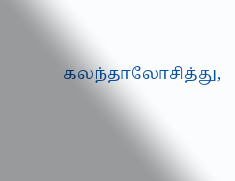கலந்தாலோசித்து,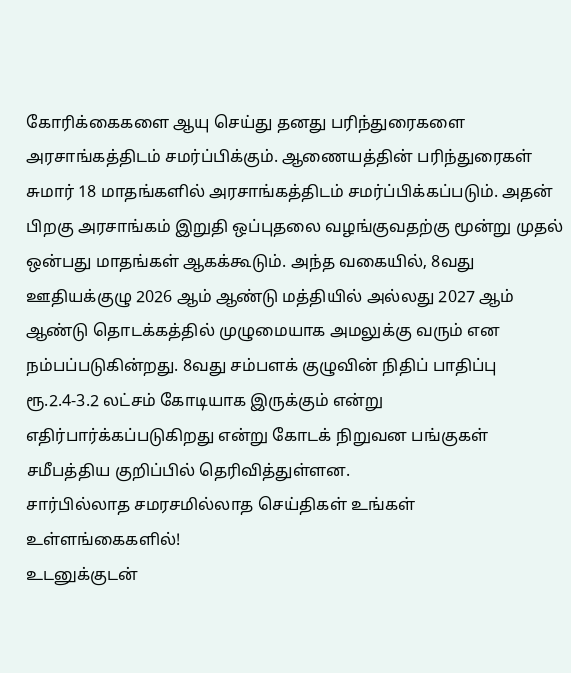கோரிக்கைகளை ஆயு செய்து தனது பரிந்துரைகளை அரசாங்கத்திடம் சமர்ப்பிக்கும். ஆணையத்தின் பரிந்துரைகள் சுமார் 18 மாதங்களில் அரசாங்கத்திடம் சமர்ப்பிக்கப்படும். அதன் பிறகு அரசாங்கம் இறுதி ஒப்புதலை வழங்குவதற்கு மூன்று முதல் ஒன்பது மாதங்கள் ஆகக்கூடும். அந்த வகையில், 8வது ஊதியக்குழு 2026 ஆம் ஆண்டு மத்தியில் அல்லது 2027 ஆம் ஆண்டு தொடக்கத்தில் முழுமையாக அமலுக்கு வரும் என நம்பப்படுகின்றது. 8வது சம்பளக் குழுவின் நிதிப் பாதிப்பு ரூ.2.4-3.2 லட்சம் கோடியாக இருக்கும் என்று எதிர்பார்க்கப்படுகிறது என்று கோடக் நிறுவன பங்குகள் சமீபத்திய குறிப்பில் தெரிவித்துள்ளன.
சார்பில்லாத சமரசமில்லாத செய்திகள் உங்கள் உள்ளங்கைகளில்!
உடனுக்குடன்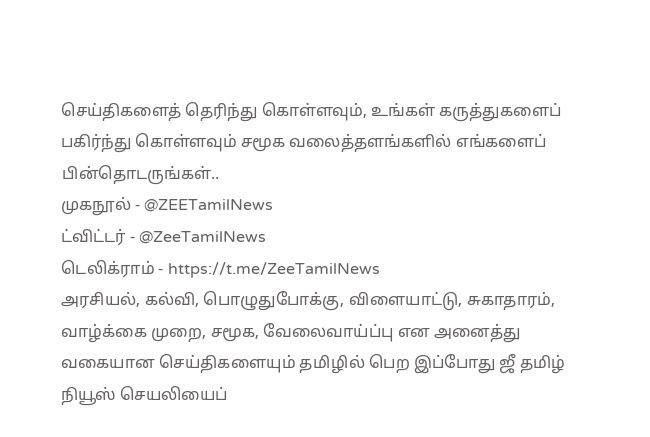செய்திகளைத் தெரிந்து கொள்ளவும், உங்கள் கருத்துகளைப் பகிர்ந்து கொள்ளவும் சமூக வலைத்தளங்களில் எங்களைப் பின்தொடருங்கள்..
முகநூல் - @ZEETamilNews
ட்விட்டர் - @ZeeTamilNews
டெலிக்ராம் - https://t.me/ZeeTamilNews
அரசியல், கல்வி, பொழுதுபோக்கு, விளையாட்டு, சுகாதாரம், வாழ்க்கை முறை, சமூக, வேலைவாய்ப்பு என அனைத்து வகையான செய்திகளையும் தமிழில் பெற இப்போது ஜீ தமிழ் நியூஸ் செயலியைப்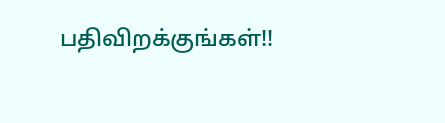பதிவிறக்குங்கள்!!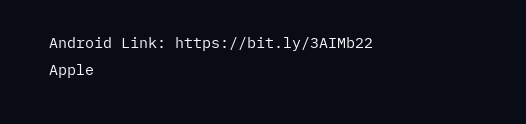Android Link: https://bit.ly/3AIMb22
Apple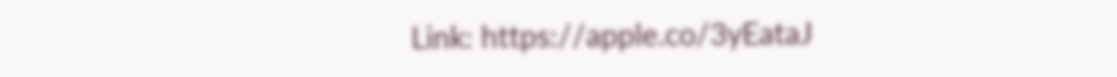Link: https://apple.co/3yEataJ